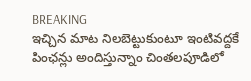BREAKING
ఇచ్చిన మాట నిలబెట్టుకుంటూ ఇంటివద్దకే పింఛన్లు అందిస్తున్నాం చింతలపూడిలో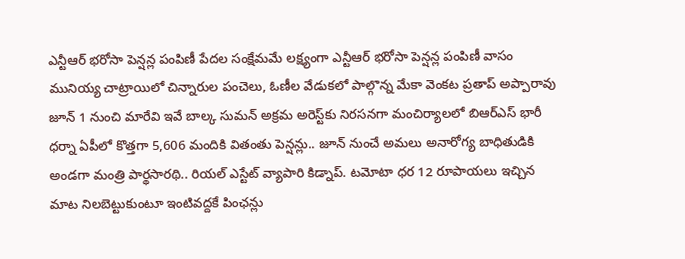ఎన్టీఆర్ భరోసా పెన్షన్ల పంపిణీ పేదల సంక్షేమమే లక్ష్యంగా ఎన్టీఆర్ భరోసా పెన్షన్ల పంపిణీ వాసం మునియ్య చాట్రాయిలో చిన్నారుల పంచెలు, ఓణీల వేడుకలో పాల్గొన్న మేకా వెంకట ప్రతాప్ అప్పారావు జూన్ 1 నుంచి మారేవి ఇవే బాల్క సుమన్ అక్రమ అరెస్ట్‌కు నిరసనగా మంచిర్యాలలో బిఆర్‌ఎస్ భారీ ధర్నా ఏపీలో కొత్తగా 5,606 మందికి వితంతు పెన్షన్లు.. జూన్ నుంచే అమలు అనారోగ్య బాధితుడికి అండగా మంత్రి పార్థసారథి.. రియల్ ఎస్టేట్ వ్యాపారి కిడ్నాప్. టమోటా ధర 12 రూపాయలు ఇచ్చిన మాట నిలబెట్టుకుంటూ ఇంటివద్దకే పింఛన్లు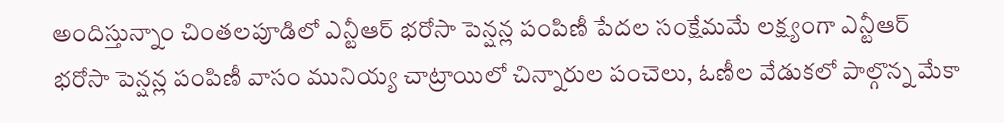అందిస్తున్నాం చింతలపూడిలో ఎన్టీఆర్ భరోసా పెన్షన్ల పంపిణీ పేదల సంక్షేమమే లక్ష్యంగా ఎన్టీఆర్ భరోసా పెన్షన్ల పంపిణీ వాసం మునియ్య చాట్రాయిలో చిన్నారుల పంచెలు, ఓణీల వేడుకలో పాల్గొన్న మేకా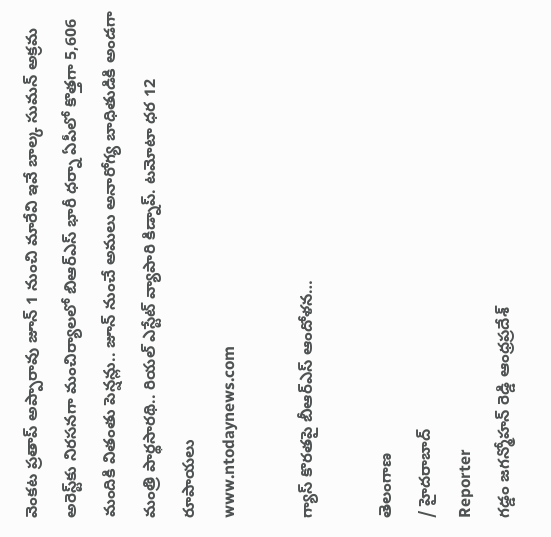వెంకట ప్రతాప్ అప్పారావు జూన్ 1 నుంచి మారేవి ఇవే బాల్క సుమన్ అక్రమ అరెస్ట్‌కు నిరసనగా మంచిర్యాలలో బిఆర్‌ఎస్ భారీ ధర్నా ఏపీలో కొత్తగా 5,606 మందికి వితంతు పెన్షన్లు.. జూన్ నుంచే అమలు అనారోగ్య బాధితుడికి అండగా మంత్రి పార్థసారథి.. రియల్ ఎస్టేట్ వ్యాపారి కిడ్నాప్. టమోటా ధర 12 రూపాయలు
www.ntodaynews.com

గ్యాస్ కొరతపై బీఆర్ఎస్ ఆందోళన…

తెలంగాణ
/ హైదరాబాద్
Reporter
గడ్డం జగన్మోహన్ రెడ్డి ఆంధ్రప్రదేశ్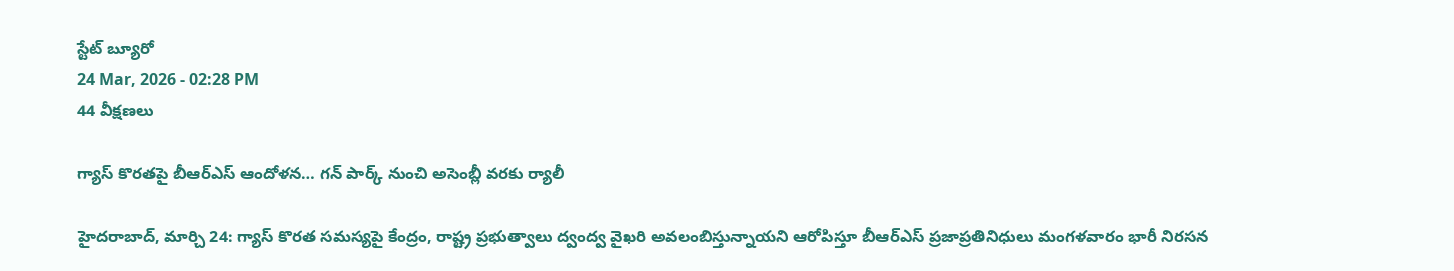స్టేట్ బ్యూరో
24 Mar, 2026 - 02:28 PM
44 వీక్షణలు

గ్యాస్ కొరతపై బీఆర్ఎస్ ఆందోళన… గన్ పార్క్ నుంచి అసెంబ్లీ వరకు ర్యాలీ

హైదరాబాద్, మార్చి 24: గ్యాస్ కొరత సమస్యపై కేంద్రం, రాష్ట్ర ప్రభుత్వాలు ద్వంద్వ వైఖరి అవలంబిస్తున్నాయని ఆరోపిస్తూ బీఆర్ఎస్ ప్రజాప్రతినిధులు మంగళవారం భారీ నిరసన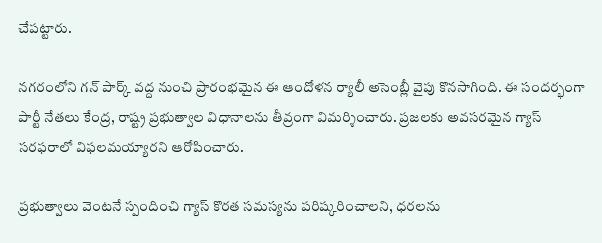చేపట్టారు.

నగరంలోని గన్ పార్క్ వద్ద నుంచి ప్రారంభమైన ఈ ఆందోళన ర్యాలీ అసెంబ్లీ వైపు కొనసాగింది. ఈ సందర్భంగా పార్టీ నేతలు కేంద్ర, రాష్ట్ర ప్రభుత్వాల విధానాలను తీవ్రంగా విమర్శించారు. ప్రజలకు అవసరమైన గ్యాస్ సరఫరాలో విఫలమయ్యారని ఆరోపించారు.

ప్రభుత్వాలు వెంటనే స్పందించి గ్యాస్ కొరత సమస్యను పరిష్కరించాలని, ధరలను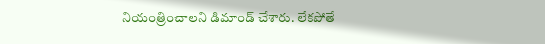నియంత్రించాలని డిమాండ్ చేశారు. లేకపోతే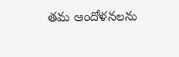తమ ఆందోళనలను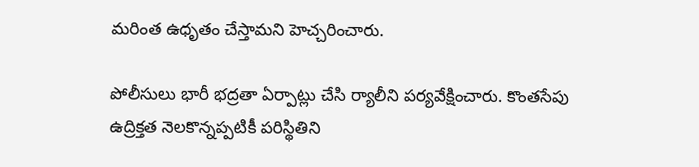మరింత ఉధృతం చేస్తామని హెచ్చరించారు.

పోలీసులు భారీ భద్రతా ఏర్పాట్లు చేసి ర్యాలీని పర్యవేక్షించారు. కొంతసేపు ఉద్రిక్తత నెలకొన్నప్పటికీ పరిస్థితిని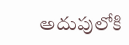అదుపులోకి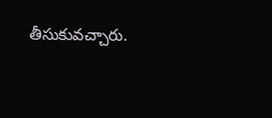తీసుకువచ్చారు.